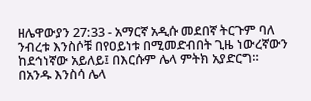ዘሌዋውያን 27:33 - አማርኛ አዲሱ መደበኛ ትርጉም ባለ ንብረቱ እንስሶቹ በየዐይነቱ በሚመድብበት ጊዜ ነውረኛውን ከደኅነኛው አይለይ፤ በእርሱም ሌላ ምትክ አያድርግ። በአንዱ እንስሳ ሌላ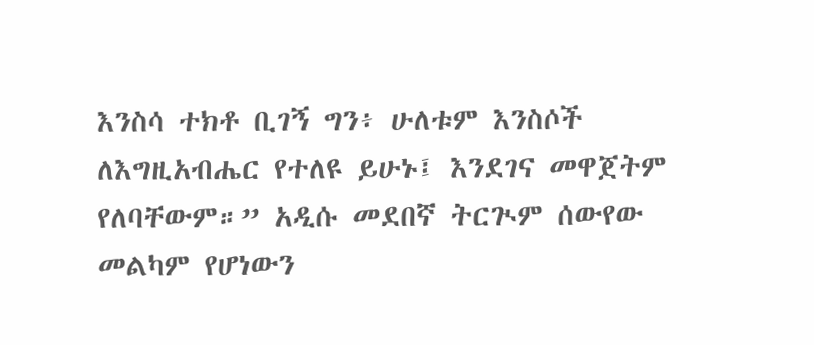እንስሳ ተክቶ ቢገኝ ግን፥ ሁለቱም እንስሶች ለእግዚአብሔር የተለዩ ይሁኑ፤ እንደገና መዋጀትም የለባቸውም።” አዲሱ መደበኛ ትርጒም ሰውየው መልካም የሆነውን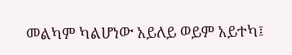መልካም ካልሆነው አይለይ ወይም አይተካ፤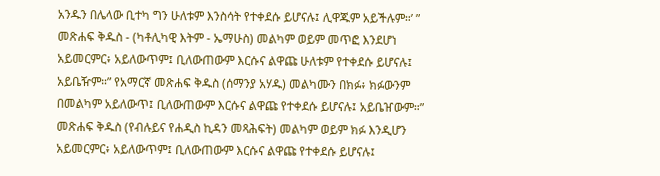አንዱን በሌላው ቢተካ ግን ሁለቱም እንስሳት የተቀደሱ ይሆናሉ፤ ሊዋጁም አይችሉም።’ ” መጽሐፍ ቅዱስ - (ካቶሊካዊ እትም - ኤማሁስ) መልካም ወይም መጥፎ እንደሆነ አይመርምር፥ አይለውጥም፤ ቢለውጠውም እርሱና ልዋጩ ሁለቱም የተቀደሱ ይሆናሉ፤ አይቤዥም።” የአማርኛ መጽሐፍ ቅዱስ (ሰማንያ አሃዱ) መልካሙን በክፉ፥ ክፉውንም በመልካም አይለውጥ፤ ቢለውጠውም እርሱና ልዋጩ የተቀደሱ ይሆናሉ፤ አይቤዠውም።” መጽሐፍ ቅዱስ (የብሉይና የሐዲስ ኪዳን መጻሕፍት) መልካም ወይም ክፉ እንዲሆን አይመርምር፥ አይለውጥም፤ ቢለውጠውም እርሱና ልዋጩ የተቀደሱ ይሆናሉ፤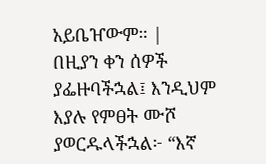አይቤዠውም። |
በዚያን ቀን ሰዎች ያፌዙባችኋል፤ እንዲህም እያሉ የምፀት ሙሾ ያወርዱላችኋል፦ “እኛ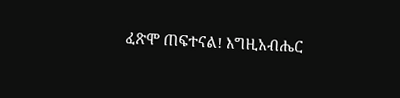ፈጽሞ ጠፍተናል! እግዚአብሔር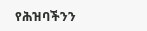የሕዝባችንን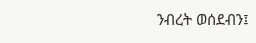ንብረት ወሰደብን፤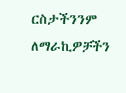ርስታችንንም ለማራኪዎቻችን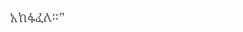አከፋፈለ።”